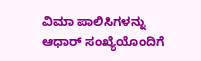ವಿಮಾ ಪಾಲಿಸಿಗಳನ್ನು ಆಧಾರ್ ಸಂಖ್ಯೆಯೊಂದಿಗೆ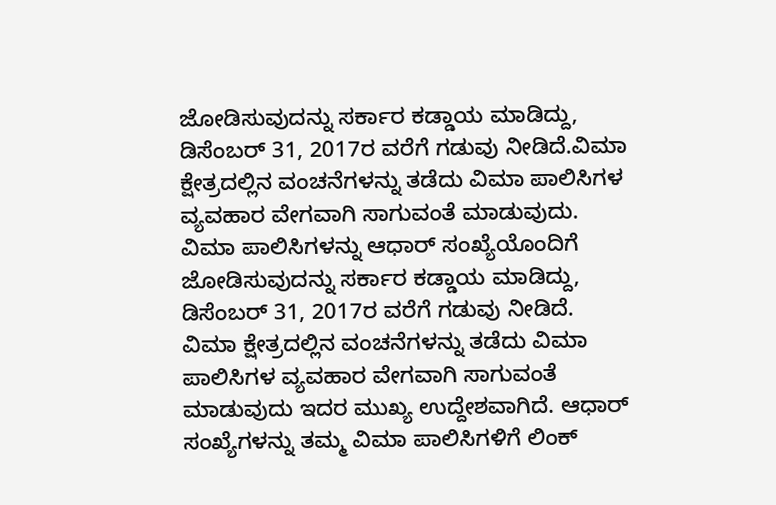ಜೋಡಿಸುವುದನ್ನು ಸರ್ಕಾರ ಕಡ್ಡಾಯ ಮಾಡಿದ್ದು, ಡಿಸೆಂಬರ್ 31, 2017ರ ವರೆಗೆ ಗಡುವು ನೀಡಿದೆ.ವಿಮಾ ಕ್ಷೇತ್ರದಲ್ಲಿನ ವಂಚನೆಗಳನ್ನು ತಡೆದು ವಿಮಾ ಪಾಲಿಸಿಗಳ ವ್ಯವಹಾರ ವೇಗವಾಗಿ ಸಾಗುವಂತೆ ಮಾಡುವುದು.
ವಿಮಾ ಪಾಲಿಸಿಗಳನ್ನು ಆಧಾರ್ ಸಂಖ್ಯೆಯೊಂದಿಗೆ ಜೋಡಿಸುವುದನ್ನು ಸರ್ಕಾರ ಕಡ್ಡಾಯ ಮಾಡಿದ್ದು, ಡಿಸೆಂಬರ್ 31, 2017ರ ವರೆಗೆ ಗಡುವು ನೀಡಿದೆ.
ವಿಮಾ ಕ್ಷೇತ್ರದಲ್ಲಿನ ವಂಚನೆಗಳನ್ನು ತಡೆದು ವಿಮಾ ಪಾಲಿಸಿಗಳ ವ್ಯವಹಾರ ವೇಗವಾಗಿ ಸಾಗುವಂತೆ ಮಾಡುವುದು ಇದರ ಮುಖ್ಯ ಉದ್ದೇಶವಾಗಿದೆ. ಆಧಾರ್ ಸಂಖ್ಯೆಗಳನ್ನು ತಮ್ಮ ವಿಮಾ ಪಾಲಿಸಿಗಳಿಗೆ ಲಿಂಕ್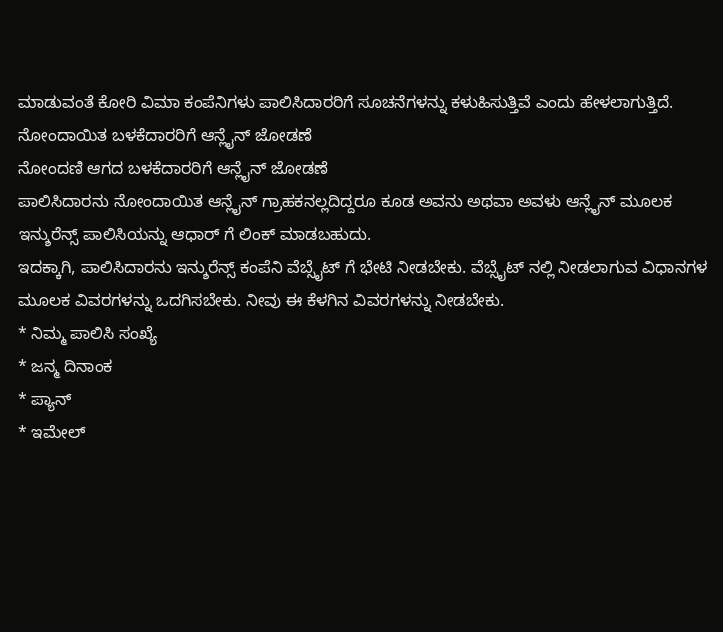ಮಾಡುವಂತೆ ಕೋರಿ ವಿಮಾ ಕಂಪೆನಿಗಳು ಪಾಲಿಸಿದಾರರಿಗೆ ಸೂಚನೆಗಳನ್ನು ಕಳುಹಿಸುತ್ತಿವೆ ಎಂದು ಹೇಳಲಾಗುತ್ತಿದೆ.
ನೋಂದಾಯಿತ ಬಳಕೆದಾರರಿಗೆ ಆನ್ಲೈನ್ ಜೋಡಣೆ
ನೋಂದಣಿ ಆಗದ ಬಳಕೆದಾರರಿಗೆ ಆನ್ಲೈನ್ ಜೋಡಣೆ
ಪಾಲಿಸಿದಾರನು ನೋಂದಾಯಿತ ಆನ್ಲೈನ್ ಗ್ರಾಹಕನಲ್ಲದಿದ್ದರೂ ಕೂಡ ಅವನು ಅಥವಾ ಅವಳು ಆನ್ಲೈನ್ ಮೂಲಕ ಇನ್ಶುರೆನ್ಸ್ ಪಾಲಿಸಿಯನ್ನು ಆಧಾರ್ ಗೆ ಲಿಂಕ್ ಮಾಡಬಹುದು.
ಇದಕ್ಕಾಗಿ, ಪಾಲಿಸಿದಾರನು ಇನ್ಶುರೆನ್ಸ್ ಕಂಪೆನಿ ವೆಬ್ಸೈಟ್ ಗೆ ಭೇಟಿ ನೀಡಬೇಕು. ವೆಬ್ಸೈಟ್ ನಲ್ಲಿ ನೀಡಲಾಗುವ ವಿಧಾನಗಳ ಮೂಲಕ ವಿವರಗಳನ್ನು ಒದಗಿಸಬೇಕು. ನೀವು ಈ ಕೆಳಗಿನ ವಿವರಗಳನ್ನು ನೀಡಬೇಕು.
* ನಿಮ್ಮ ಪಾಲಿಸಿ ಸಂಖ್ಯೆ
* ಜನ್ಮ ದಿನಾಂಕ
* ಪ್ಯಾನ್
* ಇಮೇಲ್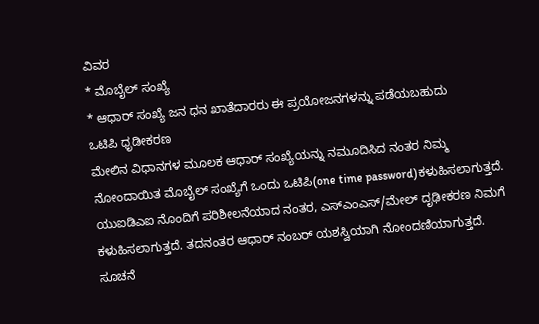ವಿವರ
* ಮೊಬೈಲ್ ಸಂಖ್ಯೆ
* ಆಧಾರ್ ಸಂಖ್ಯೆ ಜನ ಧನ ಖಾತೆದಾರರು ಈ ಪ್ರಯೋಜನಗಳನ್ನು ಪಡೆಯಬಹುದು
ಒಟಿಪಿ ಧೃಡೀಕರಣ
ಮೇಲಿನ ವಿಧಾನಗಳ ಮೂಲಕ ಆಧಾರ್ ಸಂಖ್ಯೆಯನ್ನು ನಮೂದಿಸಿದ ನಂತರ ನಿಮ್ಮ ನೋಂದಾಯಿತ ಮೊಬೈಲ್ ಸಂಖ್ಯೆಗೆ ಒಂದು ಒಟಿಪಿ(one time password)ಕಳುಹಿಸಲಾಗುತ್ತದೆ. ಯುಐಡಿಎಐ ನೊಂದಿಗೆ ಪರಿಶೀಲನೆಯಾದ ನಂತರ, ಎಸ್ಎಂಎಸ್/ಮೇಲ್ ದೃಢೀಕರಣ ನಿಮಗೆ ಕಳುಹಿಸಲಾಗುತ್ತದೆ. ತದನಂತರ ಆಧಾರ್ ನಂಬರ್ ಯಶಸ್ವಿಯಾಗಿ ನೋಂದಣಿಯಾಗುತ್ತದೆ.
ಸೂಚನೆ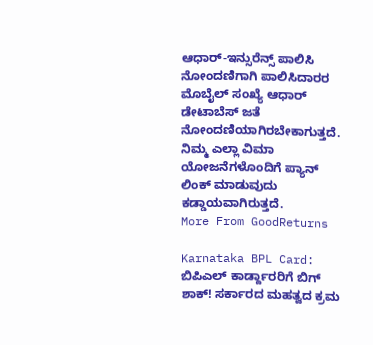ಆಧಾರ್-ಇನ್ಸುರೆನ್ಸ್ ಪಾಲಿಸಿ ನೋಂದಣಿಗಾಗಿ ಪಾಲಿಸಿದಾರರ ಮೊಬೈಲ್ ಸಂಖ್ಯೆ ಆಧಾರ್ ಡೇಟಾಬೆಸ್ ಜತೆ ನೋಂದಣಿಯಾಗಿರಬೇಕಾಗುತ್ತದೆ. ನಿಮ್ಮ ಎಲ್ಲಾ ವಿಮಾ ಯೋಜನೆಗಳೊಂದಿಗೆ ಪ್ಯಾನ್ ಲಿಂಕ್ ಮಾಡುವುದು ಕಡ್ಡಾಯವಾಗಿರುತ್ತದೆ.
More From GoodReturns

Karnataka BPL Card: ಬಿಪಿಎಲ್ ಕಾರ್ಡ್ದಾರರಿಗೆ ಬಿಗ್ ಶಾಕ್! ಸರ್ಕಾರದ ಮಹತ್ವದ ಕ್ರಮ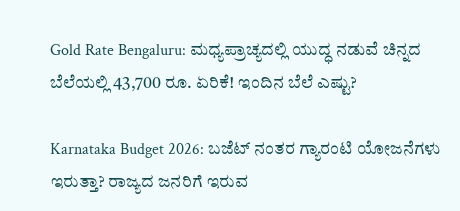Gold Rate Bengaluru: ಮಧ್ಯಪ್ರಾಚ್ಯದಲ್ಲಿ ಯುದ್ಧ ನಡುವೆ ಚಿನ್ನದ ಬೆಲೆಯಲ್ಲಿ 43,700 ರೂ. ಏರಿಕೆ! ಇಂದಿನ ಬೆಲೆ ಎಷ್ಟು?

Karnataka Budget 2026: ಬಜೆಟ್ ನಂತರ ಗ್ಯಾರಂಟಿ ಯೋಜನೆಗಳು ಇರುತ್ತಾ? ರಾಜ್ಯದ ಜನರಿಗೆ ಇರುವ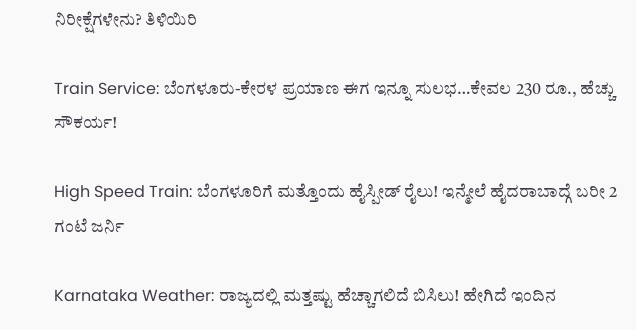ನಿರೀಕ್ಷೆಗಳೇನು? ತಿಳಿಯಿರಿ

Train Service: ಬೆಂಗಳೂರು-ಕೇರಳ ಪ್ರಯಾಣ ಈಗ ಇನ್ನೂ ಸುಲಭ…ಕೇವಲ 230 ರೂ., ಹೆಚ್ಚು ಸೌಕರ್ಯ!

High Speed Train: ಬೆಂಗಳೂರಿಗೆ ಮತ್ತೊಂದು ಹೈಸ್ಪೀಡ್ ರೈಲು! ಇನ್ಮೇಲೆ ಹೈದರಾಬಾದ್ಗೆ ಬರೀ 2 ಗಂಟೆ ಜರ್ನಿ

Karnataka Weather: ರಾಜ್ಯದಲ್ಲಿ ಮತ್ತಷ್ಟು ಹೆಚ್ಚಾಗಲಿದೆ ಬಿಸಿಲು! ಹೇಗಿದೆ ಇಂದಿನ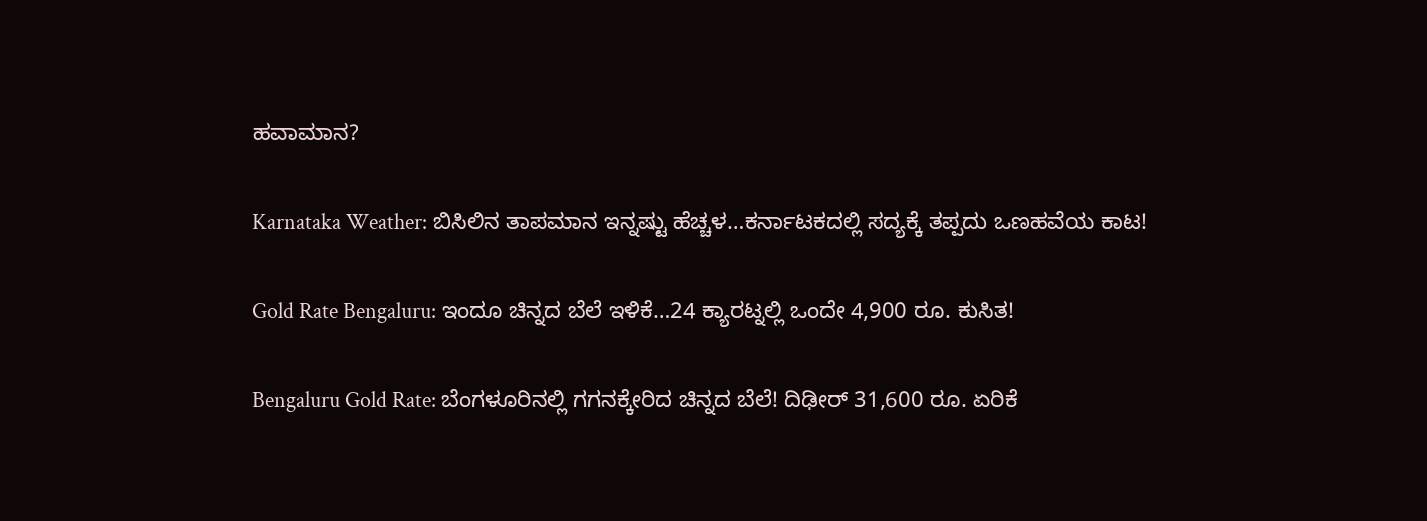ಹವಾಮಾನ?

Karnataka Weather: ಬಿಸಿಲಿನ ತಾಪಮಾನ ಇನ್ನಷ್ಟು ಹೆಚ್ಚಳ…ಕರ್ನಾಟಕದಲ್ಲಿ ಸದ್ಯಕ್ಕೆ ತಪ್ಪದು ಒಣಹವೆಯ ಕಾಟ!

Gold Rate Bengaluru: ಇಂದೂ ಚಿನ್ನದ ಬೆಲೆ ಇಳಿಕೆ…24 ಕ್ಯಾರಟ್ನಲ್ಲಿ ಒಂದೇ 4,900 ರೂ. ಕುಸಿತ!

Bengaluru Gold Rate: ಬೆಂಗಳೂರಿನಲ್ಲಿ ಗಗನಕ್ಕೇರಿದ ಚಿನ್ನದ ಬೆಲೆ! ದಿಢೀರ್ 31,600 ರೂ. ಏರಿಕೆ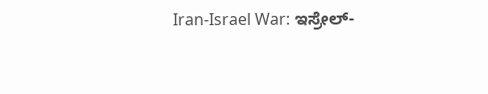Iran-Israel War: ಇಸ್ರೇಲ್-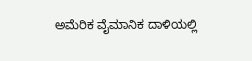ಅಮೆರಿಕ ವೈಮಾನಿಕ ದಾಳಿಯಲ್ಲಿ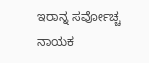ಇರಾನ್ನ ಸರ್ವೋಚ್ಚ ನಾಯಕ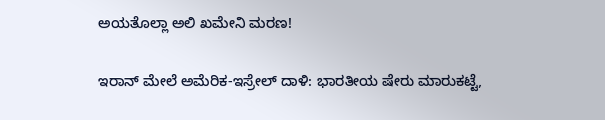ಅಯತೊಲ್ಲಾ ಅಲಿ ಖಮೇನಿ ಮರಣ!

ಇರಾನ್ ಮೇಲೆ ಅಮೆರಿಕ-ಇಸ್ರೇಲ್ ದಾಳಿ: ಭಾರತೀಯ ಷೇರು ಮಾರುಕಟ್ಟೆ,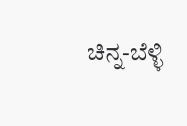ಚಿನ್ನ-ಬೆಳ್ಳಿ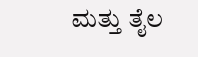ಮತ್ತು ತೈಲ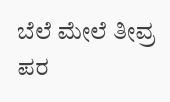ಬೆಲೆ ಮೇಲೆ ತೀವ್ರ ಪರ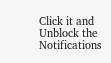Click it and Unblock the Notifications